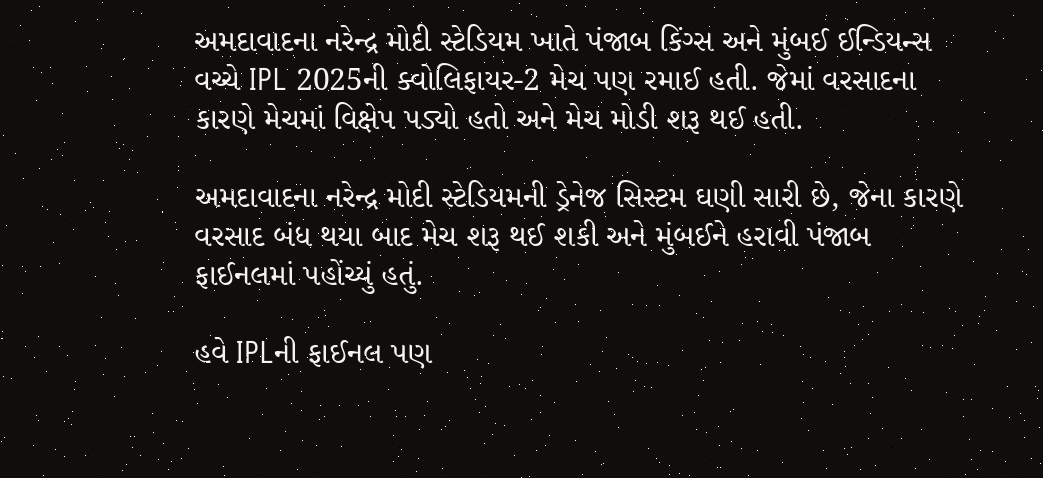અમદાવાદના નરેન્દ્ર મોદી સ્ટેડિયમ ખાતે પંજાબ કિંગ્સ અને મુંબઈ ઈન્ડિયન્સ વચ્ચે IPL 2025ની ક્વોલિફાયર-2 મેચ પણ રમાઈ હતી. જેમાં વરસાદના કારણે મેચમાં વિક્ષેપ પડ્યો હતો અને મેચ મોડી શરૂ થઈ હતી.

અમદાવાદના નરેન્દ્ર મોદી સ્ટેડિયમની ડ્રેનેજ સિસ્ટમ ઘણી સારી છે, જેના કારણે વરસાદ બંધ થયા બાદ મેચ શરૂ થઈ શકી અને મુંબઈને હરાવી પંજાબ ફાઈનલમાં પહોંચ્યું હતું.

હવે IPLની ફાઈનલ પણ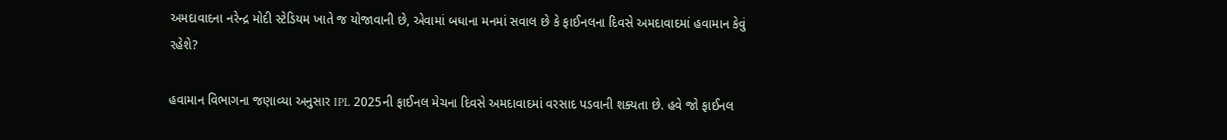અમદાવાદના નરેન્દ્ર મોદી સ્ટેડિયમ ખાતે જ યોજાવાની છે, એવામાં બધાના મનમાં સવાલ છે કે ફાઈનલના દિવસે અમદાવાદમાં હવામાન કેવું રહેશે?

હવામાન વિભાગના જણાવ્યા અનુસાર IPL 2025ની ફાઈનલ મેચના દિવસે અમદાવાદમાં વરસાદ પડવાની શક્યતા છે. હવે જો ફાઈનલ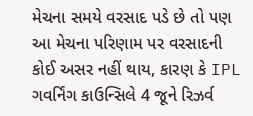મેચના સમયે વરસાદ પડે છે તો પણ આ મેચના પરિણામ પર વરસાદની કોઈ અસર નહીં થાય, કારણ કે IPL ગવર્નિંગ કાઉન્સિલે 4 જૂને રિઝર્વ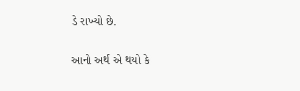ડે રાખ્યો છે.

આનો અર્થ એ થયો કે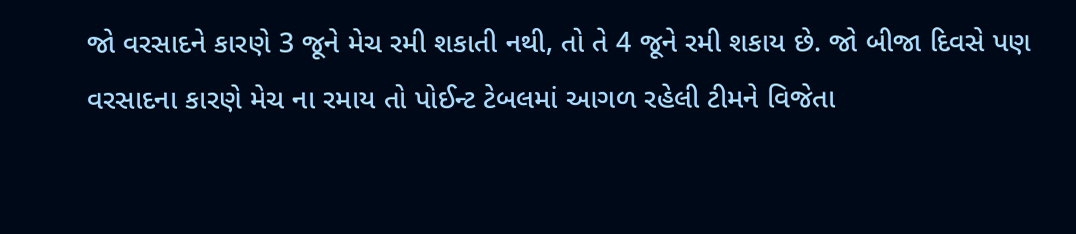જો વરસાદને કારણે 3 જૂને મેચ રમી શકાતી નથી, તો તે 4 જૂને રમી શકાય છે. જો બીજા દિવસે પણ વરસાદના કારણે મેચ ના રમાય તો પોઈન્ટ ટેબલમાં આગળ રહેલી ટીમને વિજેતા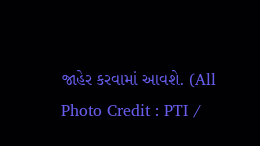જાહેર કરવામાં આવશે. (All Photo Credit : PTI /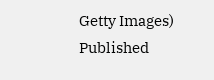Getty Images)
Published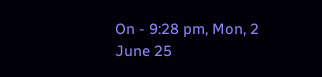On - 9:28 pm, Mon, 2 June 25